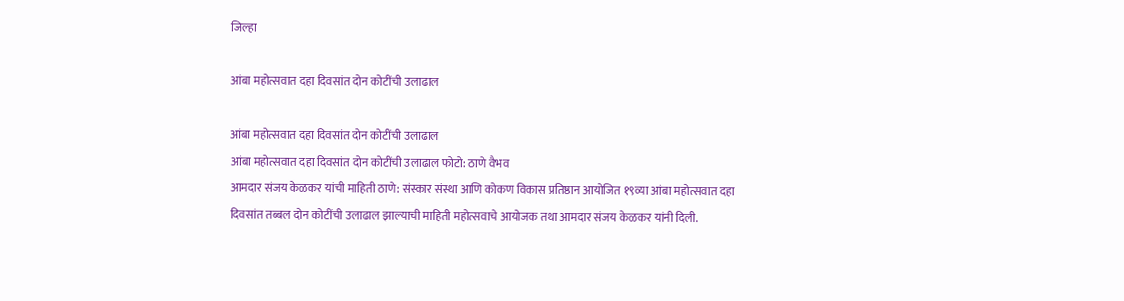जिल्हा

आंबा महोत्सवात दहा दिवसांत दोन कोटींची उलाढाल

आंबा महोत्सवात दहा दिवसांत दोन कोटींची उलाढाल
आंबा महोत्सवात दहा दिवसांत दोन कोटींची उलाढाल फोटो: ठाणे वैभव
आमदार संजय केळकर यांची माहिती ठाणे: संस्कार संस्था आणि कोकण विकास प्रतिष्ठान आयोजित १९व्या आंबा महोत्सवात दहा दिवसांत तब्बल दोन कोटींची उलाढाल झाल्याची माहिती महोत्सवाचे आयोजक तथा आमदार संजय केळकर यांनी दिली.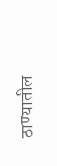ठाण्यातील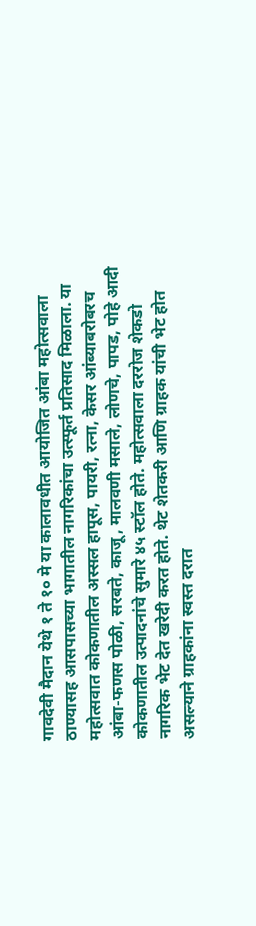गावदेवी मैदान येथे १ ते १० मे या कालावधीत आयोजित आंबा महोत्सवाला ठाण्यासह आसपासच्या भागातील नागरिकांचा उत्स्फूर्त प्रतिसाद मिळाला. या महोत्सवात कोकणातील अस्सल हापूस, पायरी, रत्ना, केसर आंब्याबरोबरच आंबा-फणस पोळी, सरबते, काजू, मालवणी मसाले, लोणचे, पापड, पोहे आदी कोकणातील उत्पादनांचे सुमारे ४५ स्टॉल होते. महोत्सवाला दररोज शेकडो नागरिक भेट देत खरेदी करत होते. थेट शेतकरी आणि ग्राहक यांची भेट होत असल्याने ग्राहकांना स्वस्त दरात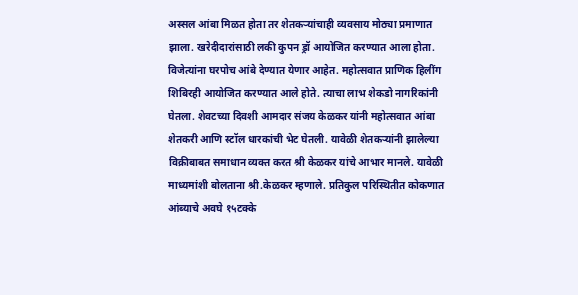अस्सल आंबा मिळत होता तर शेतकऱ्यांचाही व्यवसाय मोठ्या प्रमाणात झाला. खरेदीदारांसाठी लकी कुपन ड्रॉ आयोजित करण्यात आला होता. विजेत्यांना घरपोच आंबे देण्यात येणार आहेत. महोत्सवात प्राणिक हिलींग शिबिरही आयोजित करण्यात आले होते. त्याचा लाभ शेकडो नागरिकांनी घेतला. शेवटच्या दिवशी आमदार संजय केळकर यांनी महोत्सवात आंबा शेतकरी आणि स्टॉल धारकांची भेट घेतली. यावेळी शेतकऱ्यांनी झालेल्या विक्रीबाबत समाधान व्यक्त करत श्री केळकर यांचे आभार मानले. यावेळी माध्यमांशी बोलताना श्री.केळकर म्हणाले. प्रतिकुल परिस्थितीत कोकणात आंब्याचे अवघे १५टक्के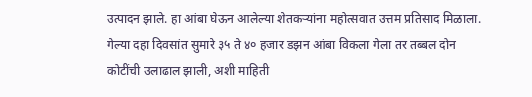उत्पादन झाले. हा आंबा घेऊन आलेल्या शेतकऱ्यांना महोत्सवात उत्तम प्रतिसाद मिळाला. गेल्या दहा दिवसांत सुमारे ३५ ते ४० हजार डझन आंबा विकला गेला तर तब्बल दोन कोटींची उलाढाल झाली, अशी माहिती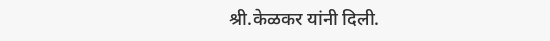श्री.केळकर यांनी दिली.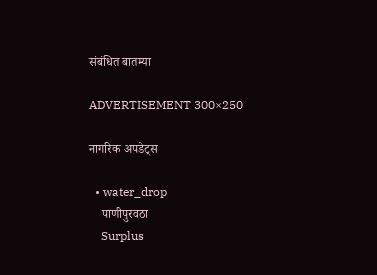संबंधित बातम्या

ADVERTISEMENT 300×250

नागरिक अपडेट्स

  • water_drop
    पाणीपुरवठा
    Surplus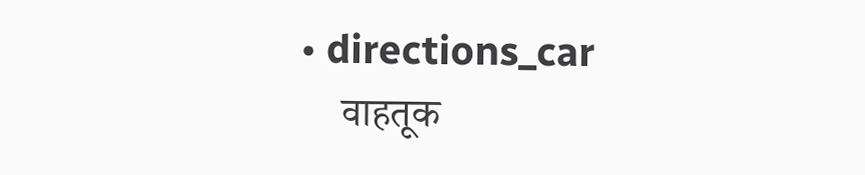• directions_car
    वाहतूक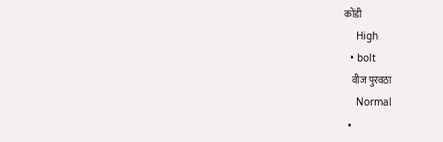कोंडी
    High
  • bolt
    वीज पुरवठा
    Normal
  •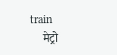train
    मेट्रो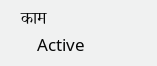काम
    Active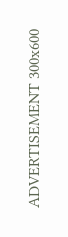ADVERTISEMENT 300x600